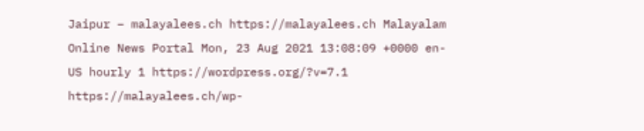Jaipur – malayalees.ch https://malayalees.ch Malayalam Online News Portal Mon, 23 Aug 2021 13:08:09 +0000 en-US hourly 1 https://wordpress.org/?v=7.1 https://malayalees.ch/wp-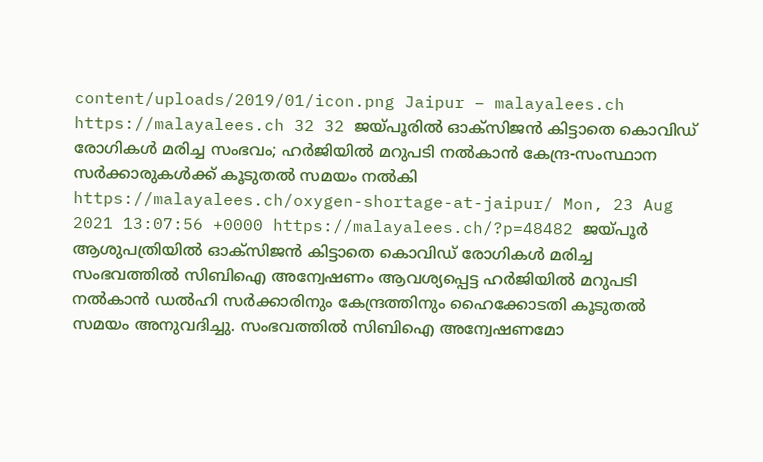content/uploads/2019/01/icon.png Jaipur – malayalees.ch https://malayalees.ch 32 32 ജയ്പൂരില്‍ ഓക്‌സിജന്‍ കിട്ടാതെ കൊവിഡ് രോഗികള്‍ മരിച്ച സംഭവം; ഹര്‍ജിയില്‍ മറുപടി നല്‍കാന്‍ കേന്ദ്ര-സംസ്ഥാന സര്‍ക്കാരുകള്‍ക്ക് കൂടുതല്‍ സമയം നല്‍കി https://malayalees.ch/oxygen-shortage-at-jaipur/ Mon, 23 Aug 2021 13:07:56 +0000 https://malayalees.ch/?p=48482 ജയ്പൂര്‍ ആശുപത്രിയില്‍ ഓക്‌സിജന്‍ കിട്ടാതെ കൊവിഡ് രോഗികള്‍ മരിച്ച സംഭവത്തില്‍ സിബിഐ അന്വേഷണം ആവശ്യപ്പെട്ട ഹര്‍ജിയില്‍ മറുപടി നല്‍കാന്‍ ഡല്‍ഹി സര്‍ക്കാരിനും കേന്ദ്രത്തിനും ഹൈക്കോടതി കൂടുതല്‍ സമയം അനുവദിച്ചു. സംഭവത്തില്‍ സിബിഐ അന്വേഷണമോ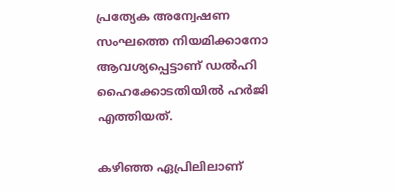പ്രത്യേക അന്വേഷണ സംഘത്തെ നിയമിക്കാനോ ആവശ്യപ്പെട്ടാണ് ഡല്‍ഹി ഹൈക്കോടതിയില്‍ ഹര്‍ജി എത്തിയത്.

കഴിഞ്ഞ ഏപ്രിലിലാണ്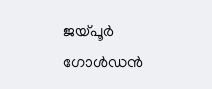ജയ്പൂര്‍ ഗോള്‍ഡന്‍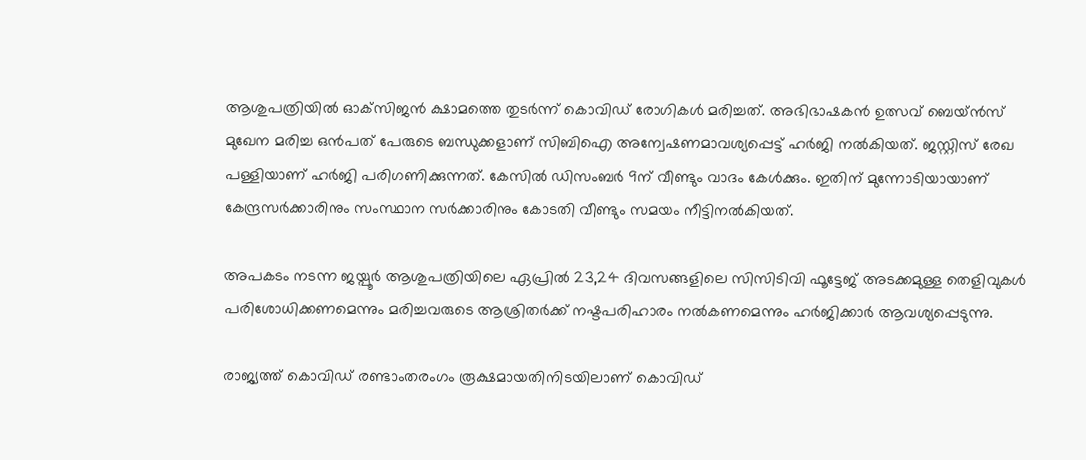ആശുപത്രിയില്‍ ഓക്‌സിജന്‍ ക്ഷാമത്തെ തുടര്‍ന്ന് കൊവിഡ് രോഗികള്‍ മരിച്ചത്. അഭിഭാഷകന്‍ ഉത്സവ് ബെയ്ന്‍സ് മുഖേന മരിച്ച ഒന്‍പത് പേരുടെ ബന്ധുക്കളാണ് സിബിഐ അന്വേഷണമാവശ്യപ്പെട്ട് ഹര്‍ജി നല്‍കിയത്. ജസ്റ്റിസ് രേഖ പള്ളിയാണ് ഹര്‍ജി പരിഗണിക്കുന്നത്. കേസില്‍ ഡിസംബര്‍ 9ന് വീണ്ടും വാദം കേള്‍ക്കും. ഇതിന് മുന്നോടിയായാണ് കേന്ദ്രസര്‍ക്കാരിനും സംസ്ഥാന സര്‍ക്കാരിനും കോടതി വീണ്ടും സമയം നീട്ടിനല്‍കിയത്.

അപകടം നടന്ന ജയ്പൂര്‍ ആശുപത്രിയിലെ ഏപ്രില്‍ 23,24 ദിവസങ്ങളിലെ സിസിടിവി ഫൂട്ടേജ് അടക്കമുള്ള തെളിവുകള്‍ പരിശോധിക്കണമെന്നും മരിച്ചവരുടെ ആശ്രിതര്‍ക്ക് നഷ്ടപരിഹാരം നല്‍കണമെന്നും ഹര്‍ജിക്കാര്‍ ആവശ്യപ്പെടുന്നു.

രാജ്യത്ത് കൊവിഡ് രണ്ടാംതരംഗം രൂക്ഷമായതിനിടയിലാണ് കൊവിഡ്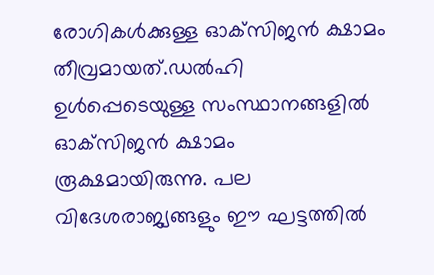രോഗികള്‍ക്കുള്ള ഓക്‌സിജന്‍ ക്ഷാമം തീവ്രമായത്.ഡല്‍ഹി ഉള്‍പ്പെടെയുള്ള സംസ്ഥാനങ്ങളില്‍ ഓക്‌സിജന്‍ ക്ഷാമം രൂക്ഷമായിരുന്നു. പല വിദേശരാജ്യങ്ങളും ഈ ഘട്ടത്തില്‍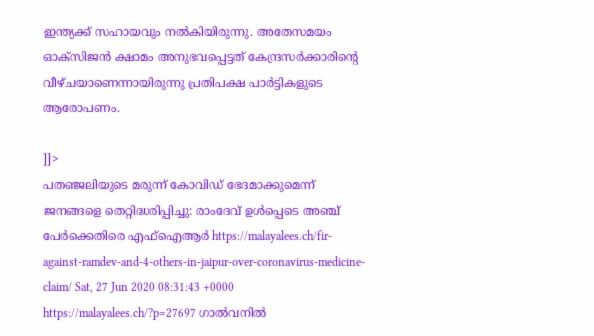ഇന്ത്യക്ക് സഹായവും നല്‍കിയിരുന്നു. അതേസമയം ഓക്‌സിജന്‍ ക്ഷാമം അനുഭവപ്പെട്ടത് കേന്ദ്രസര്‍ക്കാരിന്റെ വീഴ്ചയാണെന്നായിരുന്നു പ്രതിപക്ഷ പാര്‍ട്ടികളുടെ ആരോപണം.

]]>
പതഞ്ജലിയുടെ മരുന്ന് കോവിഡ് ഭേദമാക്കുമെന്ന് ജനങ്ങളെ തെറ്റിദ്ധരിപ്പിച്ചു: രാംദേവ് ഉള്‍പ്പെടെ അഞ്ച് പേര്‍ക്കെതിരെ എഫ്ഐആര്‍ https://malayalees.ch/fir-against-ramdev-and-4-others-in-jaipur-over-coronavirus-medicine-claim/ Sat, 27 Jun 2020 08:31:43 +0000 https://malayalees.ch/?p=27697 ഗാല്‍വനില്‍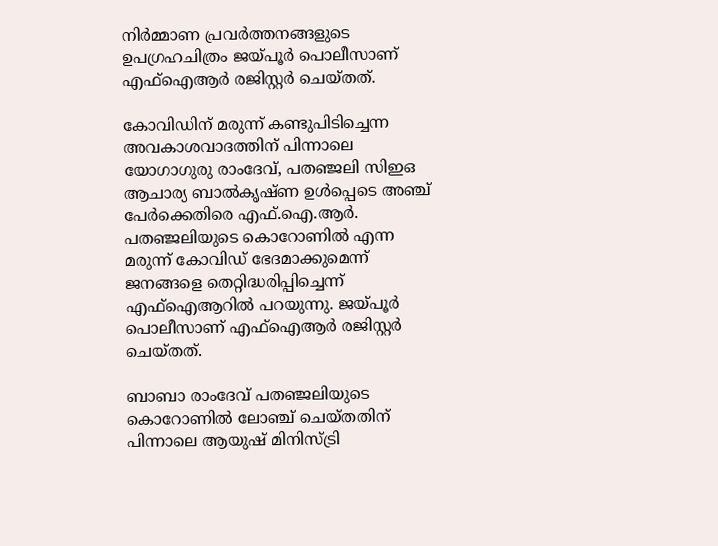നിര്‍മ്മാണ പ്രവര്‍ത്തനങ്ങളുടെ ഉപഗ്രഹചിത്രം ജയ്പൂര്‍ പൊലീസാണ് എഫ്‌ഐആര്‍ രജിസ്റ്റര്‍ ചെയ്തത്.

കോവിഡിന് മരുന്ന് കണ്ടുപിടിച്ചെന്ന അവകാശവാദത്തിന് പിന്നാലെ യോഗാഗുരു രാംദേവ്, പതഞ്ജലി സിഇഒ ആചാര്യ ബാല്‍കൃഷ്ണ ഉള്‍പ്പെടെ അഞ്ച് പേര്‍ക്കെതിരെ എഫ്.ഐ.ആര്‍. പതഞ്ജലിയുടെ കൊറോണില്‍ എന്ന മരുന്ന് കോവിഡ് ഭേദമാക്കുമെന്ന് ജനങ്ങളെ തെറ്റിദ്ധരിപ്പിച്ചെന്ന് എഫ്ഐആറില്‍ പറയുന്നു. ജയ്പൂര്‍ പൊലീസാണ് എഫ്‌ഐആര്‍ രജിസ്റ്റര്‍ ചെയ്തത്.

ബാബാ രാംദേവ് പതഞ്ജലിയുടെ കൊറോണില്‍ ലോഞ്ച് ചെയ്തതിന് പിന്നാലെ ആയുഷ് മിനിസ്ട്രി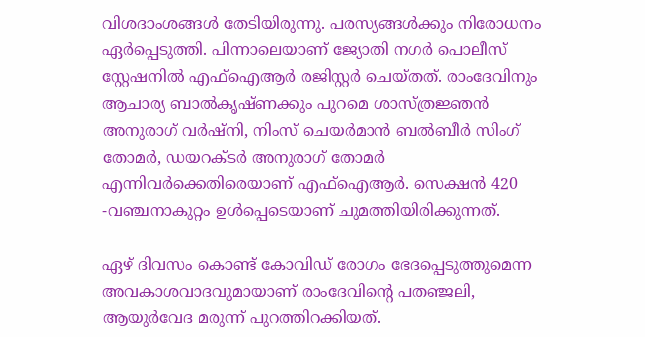വിശദാംശങ്ങള്‍ തേടിയിരുന്നു. പരസ്യങ്ങള്‍ക്കും നിരോധനം ഏര്‍പ്പെടുത്തി. പിന്നാലെയാണ് ജ്യോതി നഗര്‍ പൊലീസ് സ്റ്റേഷനില്‍ എഫ്ഐആര്‍ രജിസ്റ്റര്‍ ചെയ്തത്. രാംദേവിനും ആചാര്യ ബാല്‍കൃഷ്ണക്കും പുറമെ ശാസ്ത്രജ്ഞന്‍ അനുരാഗ് വര്‍ഷ്‌നി, നിംസ് ചെയര്‍മാന്‍ ബല്‍ബീര്‍ സിംഗ് തോമര്‍, ഡയറക്ടര്‍ അനുരാഗ് തോമര്‍ എന്നിവര്‍ക്കെതിരെയാണ് എഫ്ഐആര്‍. സെക്ഷന്‍ 420 -വഞ്ചനാകുറ്റം ഉള്‍പ്പെടെയാണ് ചുമത്തിയിരിക്കുന്നത്.

ഏഴ് ദിവസം കൊണ്ട് കോവിഡ് രോഗം ഭേദപ്പെടുത്തുമെന്ന അവകാശവാദവുമായാണ് രാംദേവിന്റെ പതഞ്ജലി, ആയുർ‌വേദ മരുന്ന് പുറത്തിറക്കിയത്.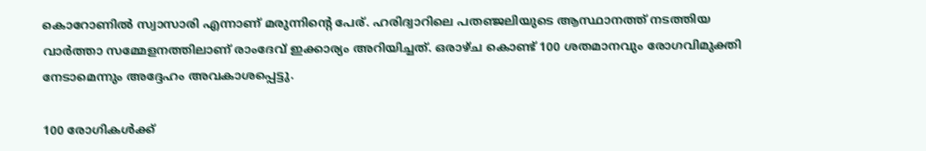കൊറോണിൽ സ്വാസാരി എന്നാണ് മരുന്നിന്റെ പേര്. ഹരിദ്വാറിലെ പതഞ്ജലിയുടെ ആസ്ഥാനത്ത് നടത്തിയ വാര്‍ത്താ സമ്മേളനത്തിലാണ് രാംദേവ് ഇക്കാര്യം അറിയിച്ചത്. ഒരാഴ്ച കൊണ്ട് 100 ശതമാനവും രോഗവിമുക്തി നേടാമെന്നും അദ്ദേഹം അവകാശപ്പെട്ടു.

100 രോഗികള്‍ക്ക്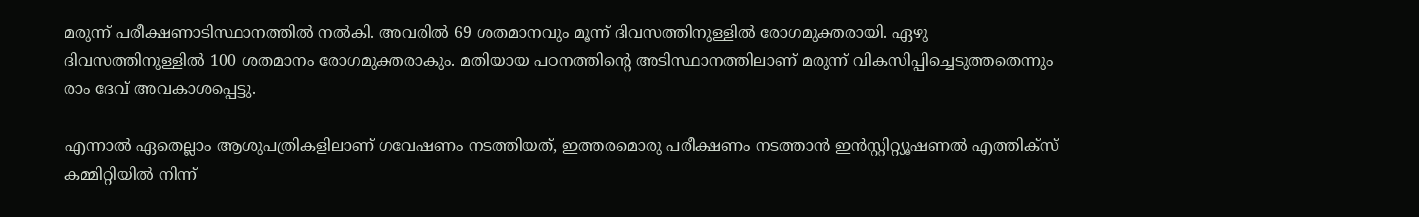മരുന്ന് പരീക്ഷണാടിസ്ഥാനത്തില്‍ നല്‍കി. അവരില്‍ 69 ശതമാനവും മൂന്ന് ദിവസത്തിനുള്ളില്‍ രോഗമുക്തരായി. ഏഴു ദിവസത്തിനുള്ളില്‍ 100 ശതമാനം രോഗമുക്തരാകും. മതിയായ പഠനത്തിന്റെ അടിസ്ഥാനത്തിലാണ് മരുന്ന് വികസിപ്പിച്ചെടുത്തതെന്നും രാം ദേവ് അവകാശപ്പെട്ടു.

എന്നാല്‍ ഏതെല്ലാം ആശുപത്രികളിലാണ് ഗവേഷണം നടത്തിയത്, ഇത്തരമൊരു പരീക്ഷണം നടത്താൻ ഇൻസ്റ്റിറ്റ്യൂഷണൽ എത്തിക്സ് കമ്മിറ്റിയിൽ നിന്ന്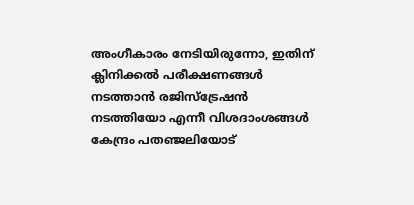അംഗീകാരം നേടിയിരുന്നോ, ഇതിന് ക്ലിനിക്കൽ പരീക്ഷണങ്ങൾ നടത്താൻ രജിസ്ട്രേഷൻ നടത്തിയോ എന്നീ വിശദാംശങ്ങള്‍ കേന്ദ്രം പതഞ്ജലിയോട്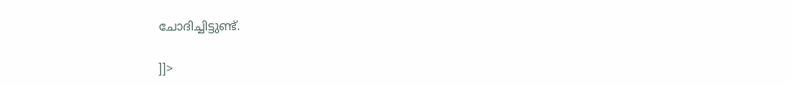ചോദിച്ചിട്ടുണ്ട്.

]]>